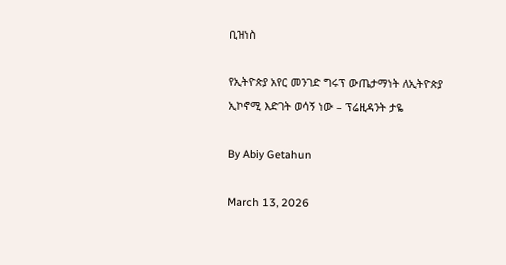ቢዝነስ

የኢትዮጵያ አየር መንገድ ግሩፕ ውጤታማነት ለኢትዮጵያ ኢኮኖሚ እድገት ወሳኝ ነው – ፕሬዚዳንት ታዬ

By Abiy Getahun

March 13, 2026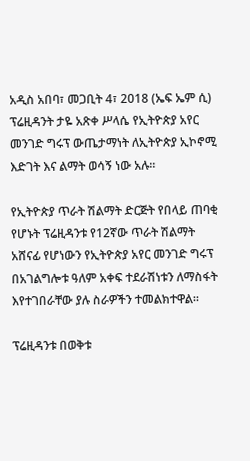አዲስ አበባ፣ መጋቢት 4፣ 2018 (ኤፍ ኤም ሲ) ፕሬዚዳንት ታዬ አጽቀ ሥላሴ የኢትዮጵያ አየር መንገድ ግሩፕ ውጤታማነት ለኢትዮጵያ ኢኮኖሚ እድገት እና ልማት ወሳኝ ነው አሉ፡፡

የኢትዮጵያ ጥራት ሽልማት ድርጅት የበላይ ጠባቂ የሆኑት ፕሬዚዳንቱ የ12ኛው ጥራት ሽልማት አሸናፊ የሆነውን የኢትዮጵያ አየር መንገድ ግሩፕ በአገልግሎቱ ዓለም አቀፍ ተደራሽነቱን ለማስፋት እየተገበራቸው ያሉ ስራዎችን ተመልክተዋል።

ፕሬዚዳንቱ በወቅቱ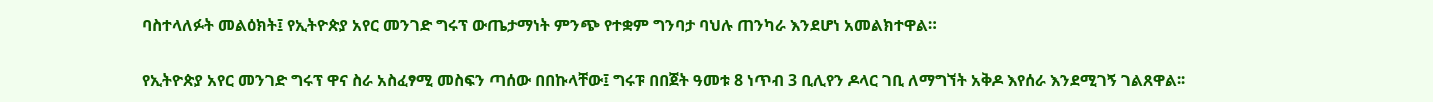ባስተላለፉት መልዕክት፤ የኢትዮጵያ አየር መንገድ ግሩፕ ውጤታማነት ምንጭ የተቋም ግንባታ ባህሉ ጠንካራ እንደሆነ አመልክተዋል።

የኢትዮጵያ አየር መንገድ ግሩፕ ዋና ስራ አስፈፃሚ መስፍን ጣሰው በበኩላቸው፤ ግሩፑ በበጀት ዓመቱ 8 ነጥብ 3 ቢሊየን ዶላር ገቢ ለማግኘት አቅዶ እየሰራ እንደሚገኝ ገልጸዋል፡፡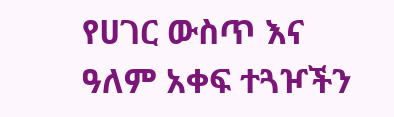የሀገር ውስጥ እና ዓለም አቀፍ ተጓዦችን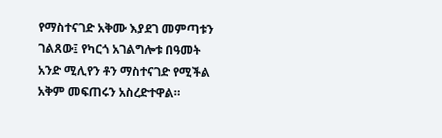የማስተናገድ አቅሙ እያደገ መምጣቱን ገልጸው፤ የካርጎ አገልግሎቱ በዓመት አንድ ሚሊየን ቶን ማስተናገድ የሚችል አቅም መፍጠሩን አስረድተዋል።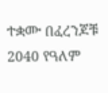ተቋሙ በፈረንጆቹ 2040 የዓለም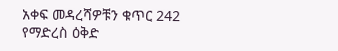አቀፍ መዳረሻዎቹን ቁጥር 242 የማድረስ ዕቅድ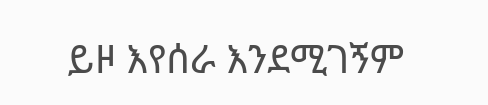ይዞ እየሰራ እንደሚገኝም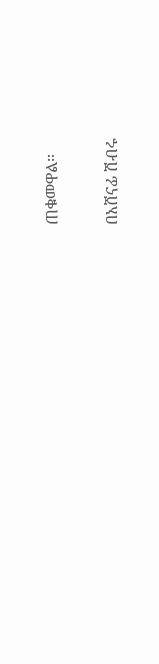ጠቁመዋል።

በአሸናፊ ሽብሩ